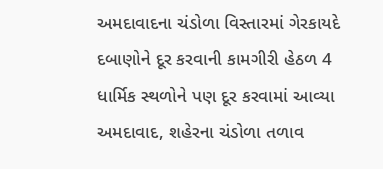અમદાવાદના ચંડોળા વિસ્તારમાં ગેરકાયદે દબાણોને દૂર કરવાની કામગીરી હેઠળ 4 ધાર્મિક સ્થળોને પણ દૂર કરવામાં આવ્યા
અમદાવાદ, શહેરના ચંડોળા તળાવ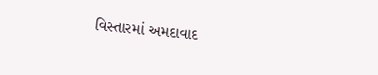વિસ્તારમાં અમદાવાદ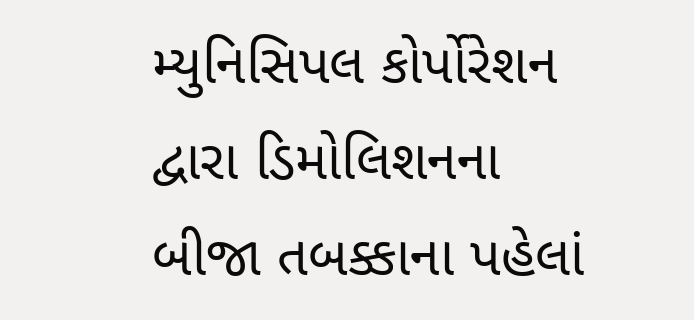મ્યુનિસિપલ કોર્પોરેશન દ્વારા ડિમોલિશનના બીજા તબક્કાના પહેલાં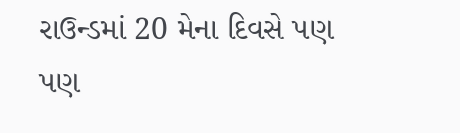રાઉન્ડમાં 20 મેના દિવસે પણ પણ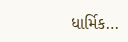ધાર્મિક…